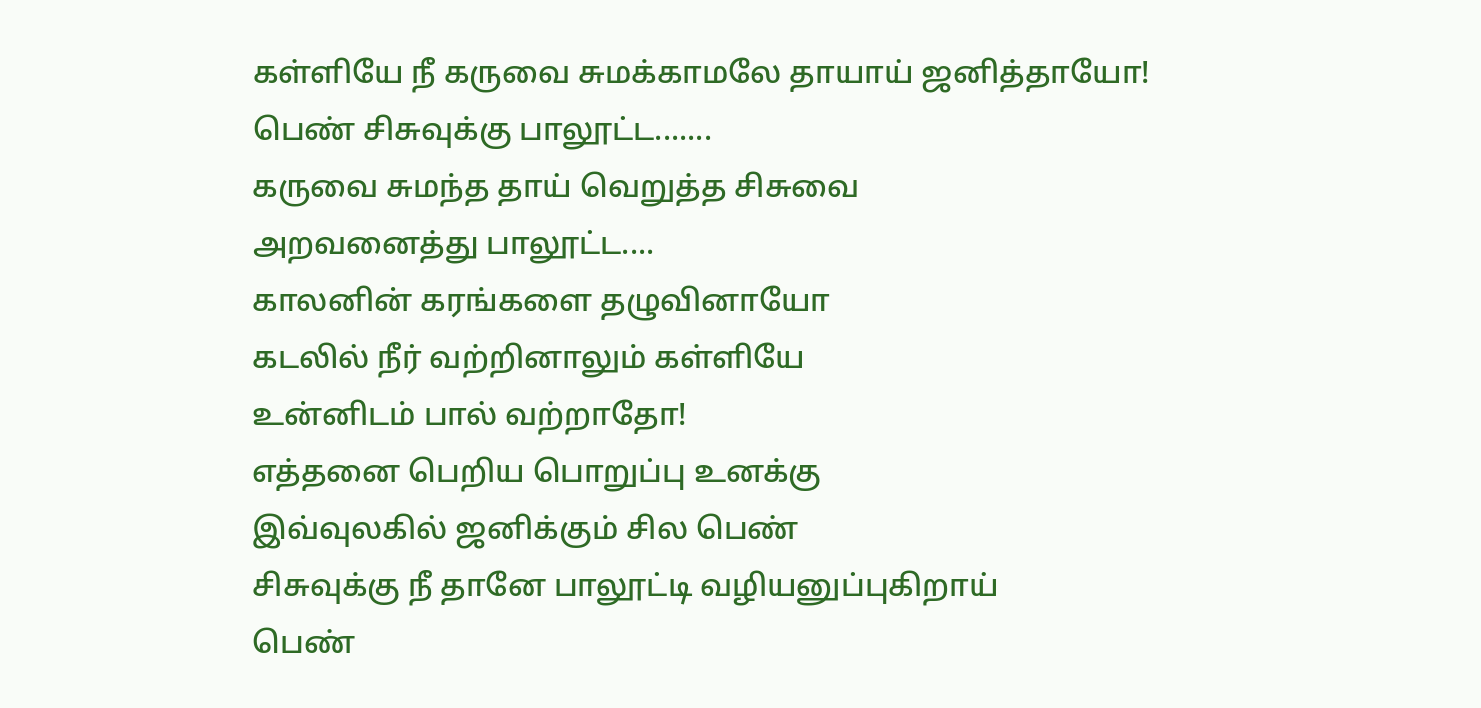கள்ளியே நீ கருவை சுமக்காமலே தாயாய் ஜனித்தாயோ!
பெண் சிசுவுக்கு பாலூட்ட.......
கருவை சுமந்த தாய் வெறுத்த சிசுவை
அறவனைத்து பாலூட்ட....
காலனின் கரங்களை தழுவினாயோ
கடலில் நீர் வற்றினாலும் கள்ளியே
உன்னிடம் பால் வற்றாதோ!
எத்தனை பெறிய பொறுப்பு உனக்கு
இவ்வுலகில் ஜனிக்கும் சில பெண்
சிசுவுக்கு நீ தானே பாலூட்டி வழியனுப்புகிறாய்
பெண்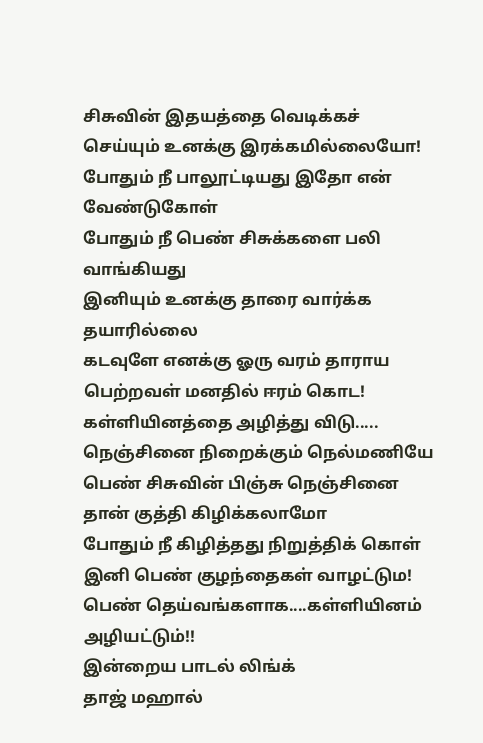சிசுவின் இதயத்தை வெடிக்கச்
செய்யும் உனக்கு இரக்கமில்லையோ!
போதும் நீ பாலூட்டியது இதோ என் வேண்டுகோள்
போதும் நீ பெண் சிசுக்களை பலி வாங்கியது
இனியும் உனக்கு தாரை வார்க்க தயாரில்லை
கடவுளே எனக்கு ஓரு வரம் தாராய
பெற்றவள் மனதில் ஈரம் கொட!
கள்ளியினத்தை அழித்து விடு.....
நெஞ்சினை நிறைக்கும் நெல்மணியே
பெண் சிசுவின் பிஞ்சு நெஞ்சினை
தான் குத்தி கிழிக்கலாமோ
போதும் நீ கிழித்தது நிறுத்திக் கொள்
இனி பெண் குழந்தைகள் வாழட்டும!
பெண் தெய்வங்களாக....கள்ளியினம் அழியட்டும்!!
இன்றைய பாடல் லிங்க்
தாஜ் மஹால்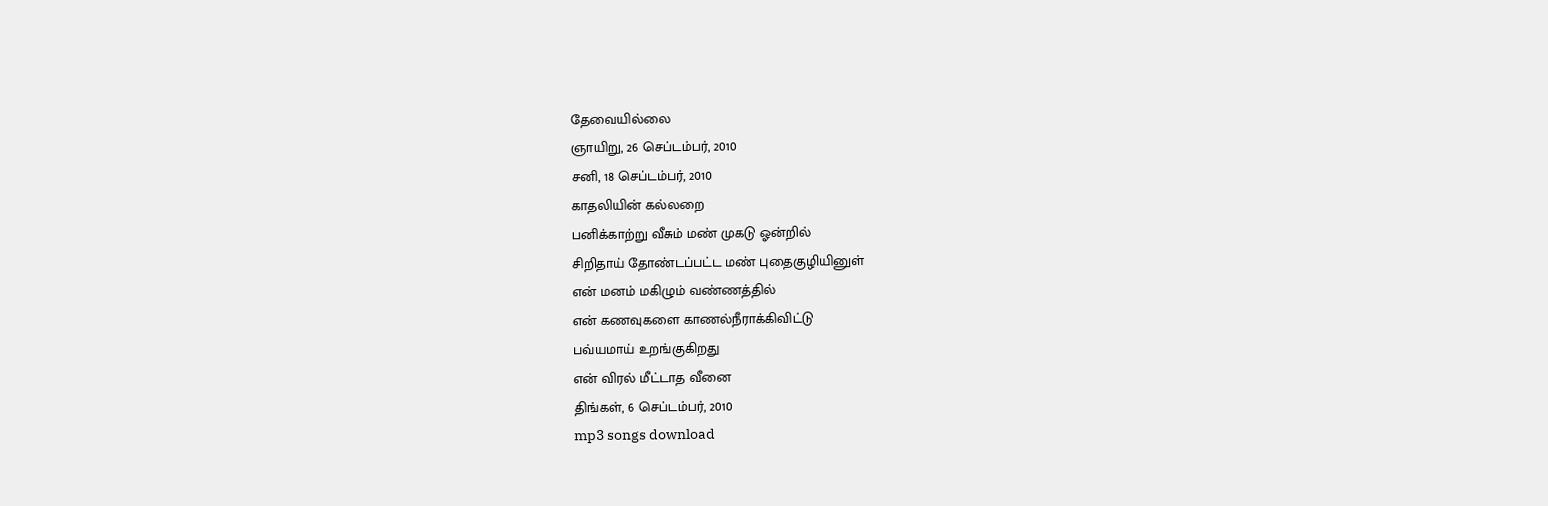தேவையில்லை
ஞாயிறு, 26 செப்டம்பர், 2010
சனி, 18 செப்டம்பர், 2010
காதலியின் கல்லறை
பனிக்காற்று வீசும் மண் முகடு ஓன்றில்
சிறிதாய் தோண்டப்பட்ட மண் புதைகுழியினுள்
என் மனம் மகிழும் வண்ணத்தில்
என் கணவுகளை காணல்நீராக்கிவிட்டு
பவ்யமாய் உறங்குகிறது
என் விரல் மீட்டாத வீனை
திங்கள், 6 செப்டம்பர், 2010
mp3 songs download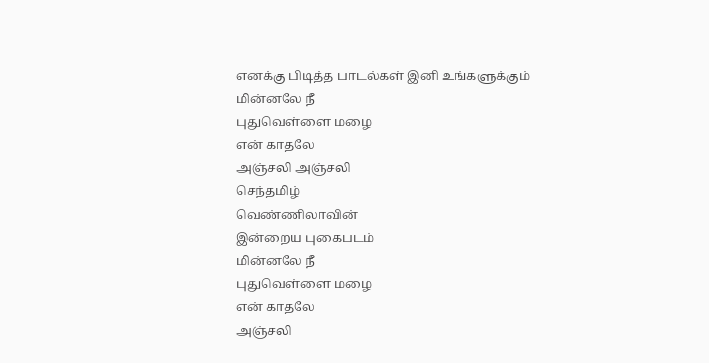எனக்கு பிடித்த பாடல்கள் இனி உங்களுக்கும்
மின்னலே நீ
புதுவெள்ளை மழை
என் காதலே
அஞ்சலி அஞ்சலி
செந்தமிழ்
வெண்ணிலாவின்
இன்றைய புகைபடம்
மின்னலே நீ
புதுவெள்ளை மழை
என் காதலே
அஞ்சலி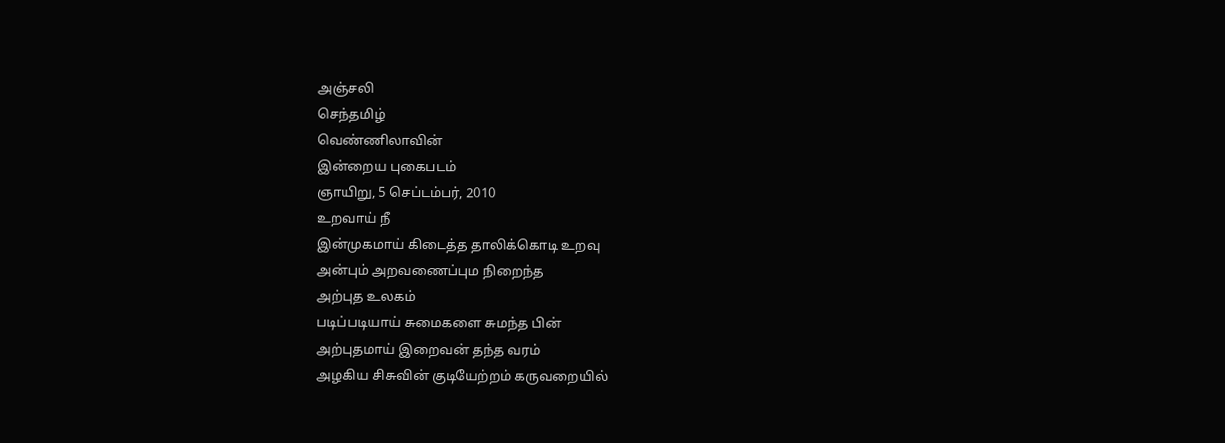அஞ்சலி
செந்தமிழ்
வெண்ணிலாவின்
இன்றைய புகைபடம்
ஞாயிறு, 5 செப்டம்பர், 2010
உறவாய் நீ
இன்முகமாய் கிடைத்த தாலிக்கொடி உறவு
அன்பும் அறவணைப்பும நிறைந்த
அற்புத உலகம்
படிப்படியாய் சுமைகளை சுமந்த பின்
அற்புதமாய் இறைவன் தந்த வரம்
அழகிய சிசுவின் குடியேற்றம் கருவறையில்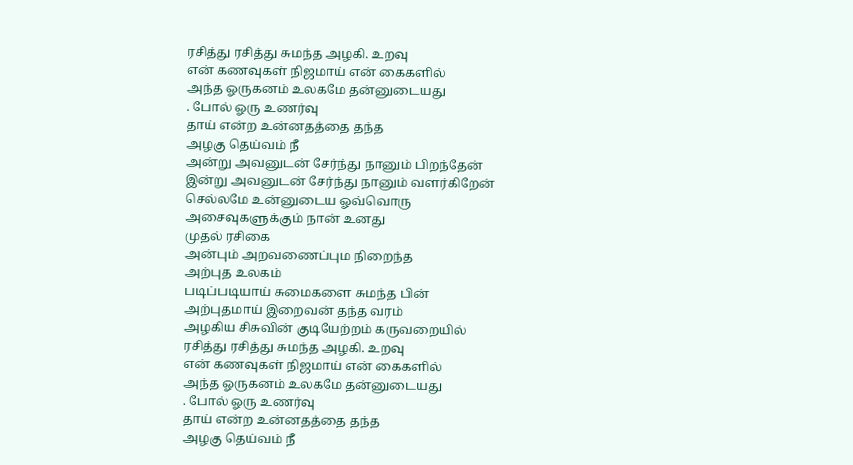ரசித்து ரசித்து சுமந்த அழகி. உறவு
என் கணவுகள் நிஜமாய் என் கைகளில்
அந்த ஓருகனம் உலகமே தன்னுடையது
. போல் ஓரு உணர்வு
தாய் என்ற உன்னதத்தை தந்த
அழகு தெய்வம் நீ
அன்று அவனுடன் சேர்ந்து நானும் பிறந்தேன்
இன்று அவனுடன் சேர்ந்து நானும் வளர்கிறேன்
செல்லமே உன்னுடைய ஓவ்வொரு
அசைவுகளுக்கும் நான் உனது
முதல் ரசிகை
அன்பும் அறவணைப்பும நிறைந்த
அற்புத உலகம்
படிப்படியாய் சுமைகளை சுமந்த பின்
அற்புதமாய் இறைவன் தந்த வரம்
அழகிய சிசுவின் குடியேற்றம் கருவறையில்
ரசித்து ரசித்து சுமந்த அழகி. உறவு
என் கணவுகள் நிஜமாய் என் கைகளில்
அந்த ஓருகனம் உலகமே தன்னுடையது
. போல் ஓரு உணர்வு
தாய் என்ற உன்னதத்தை தந்த
அழகு தெய்வம் நீ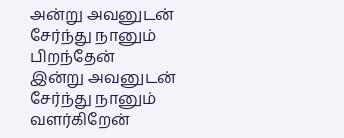அன்று அவனுடன் சேர்ந்து நானும் பிறந்தேன்
இன்று அவனுடன் சேர்ந்து நானும் வளர்கிறேன்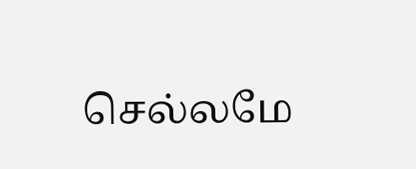செல்லமே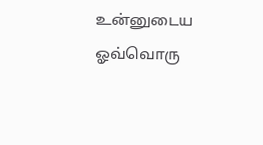உன்னுடைய ஓவ்வொரு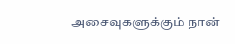அசைவுகளுக்கும் நான்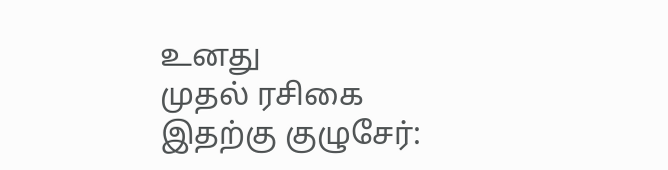உனது
முதல் ரசிகை
இதற்கு குழுசேர்: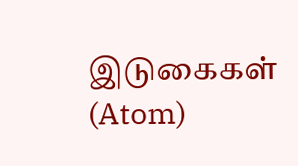இடுகைகள் (Atom)